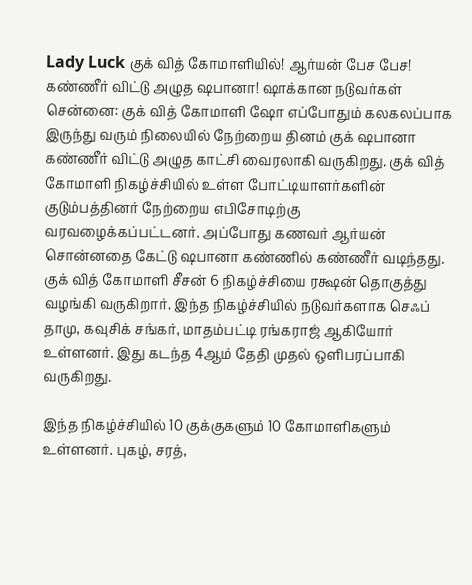Lady Luck குக் வித் கோமாளியில்! ஆர்யன் பேச பேச! கண்ணீர் விட்டு அழுத ஷபானா! ஷாக்கான நடுவர்கள்
சென்னை: குக் வித் கோமாளி ஷோ எப்போதும் கலகலப்பாக இருந்து வரும் நிலையில் நேற்றைய தினம் குக் ஷபானா கண்ணீர் விட்டு அழுத காட்சி வைரலாகி வருகிறது. குக் வித் கோமாளி நிகழ்ச்சியில் உள்ள போட்டியாளர்களின் குடும்பத்தினர் நேற்றைய எபிசோடிற்கு வரவழைக்கப்பட்டனர். அப்போது கணவர் ஆர்யன் சொன்னதை கேட்டு ஷபானா கண்ணில் கண்ணீர் வடிந்தது.
குக் வித் கோமாளி சீசன் 6 நிகழ்ச்சியை ரக்ஷன் தொகுத்து வழங்கி வருகிறார். இந்த நிகழ்ச்சியில் நடுவர்களாக செஃப் தாமு, கவுசிக் சங்கர், மாதம்பட்டி ரங்கராஜ் ஆகியோர் உள்ளனர். இது கடந்த 4ஆம் தேதி முதல் ஒளிபரப்பாகி வருகிறது.

இந்த நிகழ்ச்சியில் 10 குக்குகளும் 10 கோமாளிகளும் உள்ளனர். புகழ், சரத்,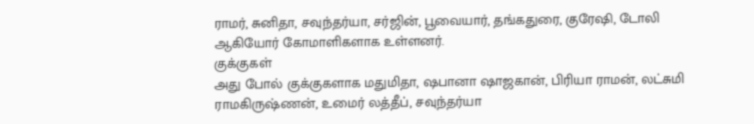ராமர், சுனிதா, சவுந்தர்யா, சர்ஜின், பூவையார், தங்கதுரை, குரேஷி, டோலி ஆகியோர் கோமாளிகளாக உள்ளனர்.
குக்குகள்
அது போல் குக்குகளாக மதுமிதா, ஷபானா ஷாஜகான், பிரியா ராமன், லட்சுமி ராமகிருஷ்ணன், உமைர் லத்தீப், சவுந்தர்யா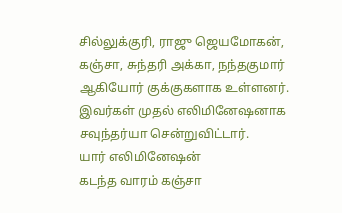சில்லுக்குரி, ராஜு ஜெயமோகன், கஞ்சா, சுந்தரி அக்கா, நந்தகுமார் ஆகியோர் குக்குகளாக உள்ளனர். இவர்கள் முதல் எலிமினேஷனாக சவுந்தர்யா சென்றுவிட்டார்.
யார் எலிமினேஷன்
கடந்த வாரம் கஞ்சா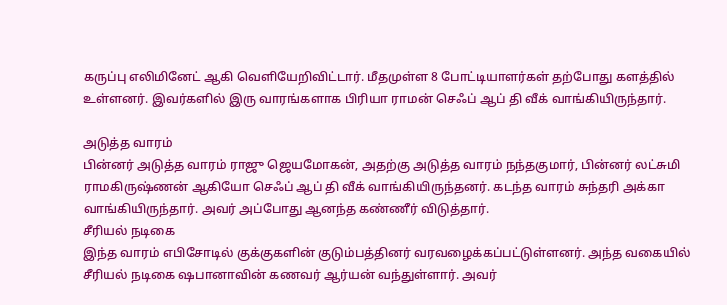கருப்பு எலிமினேட் ஆகி வெளியேறிவிட்டார். மீதமுள்ள 8 போட்டியாளர்கள் தற்போது களத்தில் உள்ளனர். இவர்களில் இரு வாரங்களாக பிரியா ராமன் செஃப் ஆப் தி வீக் வாங்கியிருந்தார்.

அடுத்த வாரம்
பின்னர் அடுத்த வாரம் ராஜு ஜெயமோகன், அதற்கு அடுத்த வாரம் நந்தகுமார், பின்னர் லட்சுமி ராமகிருஷ்ணன் ஆகியோ செஃப் ஆப் தி வீக் வாங்கியிருந்தனர். கடந்த வாரம் சுந்தரி அக்கா வாங்கியிருந்தார். அவர் அப்போது ஆனந்த கண்ணீர் விடுத்தார்.
சீரியல் நடிகை
இந்த வாரம் எபிசோடில் குக்குகளின் குடும்பத்தினர் வரவழைக்கப்பட்டுள்ளனர். அந்த வகையில் சீரியல் நடிகை ஷபானாவின் கணவர் ஆர்யன் வந்துள்ளார். அவர்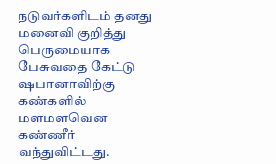நடுவர்களிடம் தனது மனைவி குறித்து பெருமையாக பேசுவதை கேட்டு ஷபானாவிற்கு கண்களில் மளமளவென கண்ணீர் வந்துவிட்டது.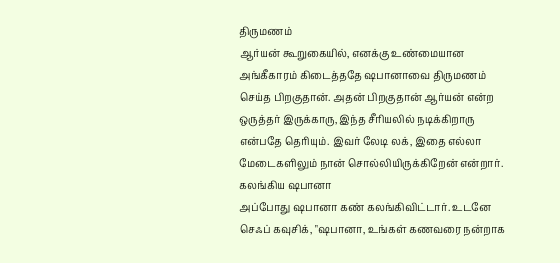திருமணம்
ஆர்யன் கூறுகையில், எனக்கு உண்மையான அங்கீகாரம் கிடைத்ததே ஷபானாவை திருமணம் செய்த பிறகுதான். அதன் பிறகுதான் ஆர்யன் என்ற ஒருத்தர் இருக்காரு, இந்த சீரியலில் நடிக்கிறாரு என்பதே தெரியும். இவர் லேடி லக், இதை எல்லா மேடைகளிலும் நான் சொல்லியிருக்கிறேன் என்றார்.
கலங்கிய ஷபானா
அப்போது ஷபானா கண் கலங்கிவிட்டார். உடனே செஃப் கவுசிக், "ஷபானா, உங்கள் கணவரை நன்றாக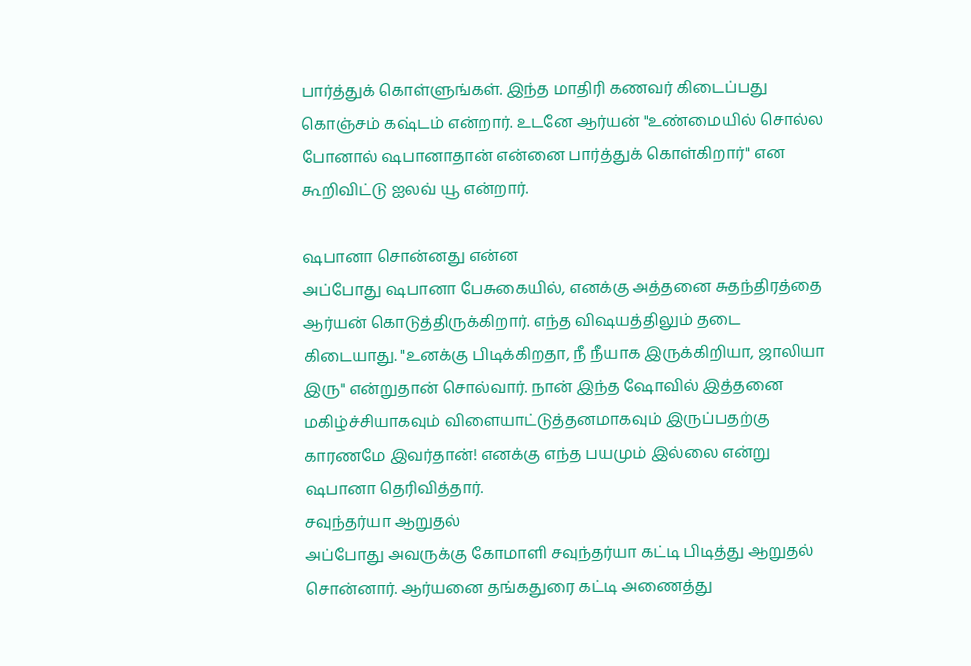பார்த்துக் கொள்ளுங்கள். இந்த மாதிரி கணவர் கிடைப்பது கொஞ்சம் கஷ்டம் என்றார். உடனே ஆர்யன் "உண்மையில் சொல்ல போனால் ஷபானாதான் என்னை பார்த்துக் கொள்கிறார்" என கூறிவிட்டு ஐலவ் யூ என்றார்.

ஷபானா சொன்னது என்ன
அப்போது ஷபானா பேசுகையில், எனக்கு அத்தனை சுதந்திரத்தை ஆர்யன் கொடுத்திருக்கிறார். எந்த விஷயத்திலும் தடை கிடையாது. "உனக்கு பிடிக்கிறதா, நீ நீயாக இருக்கிறியா, ஜாலியா இரு" என்றுதான் சொல்வார். நான் இந்த ஷோவில் இத்தனை மகிழ்ச்சியாகவும் விளையாட்டுத்தனமாகவும் இருப்பதற்கு காரணமே இவர்தான்! எனக்கு எந்த பயமும் இல்லை என்று ஷபானா தெரிவித்தார்.
சவுந்தர்யா ஆறுதல்
அப்போது அவருக்கு கோமாளி சவுந்தர்யா கட்டி பிடித்து ஆறுதல் சொன்னார். ஆர்யனை தங்கதுரை கட்டி அணைத்து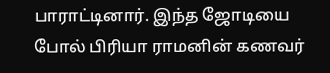பாராட்டினார். இந்த ஜோடியை போல் பிரியா ராமனின் கணவர்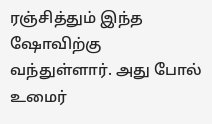ரஞ்சித்தும் இந்த ஷோவிற்கு வந்துள்ளார். அது போல் உமைர்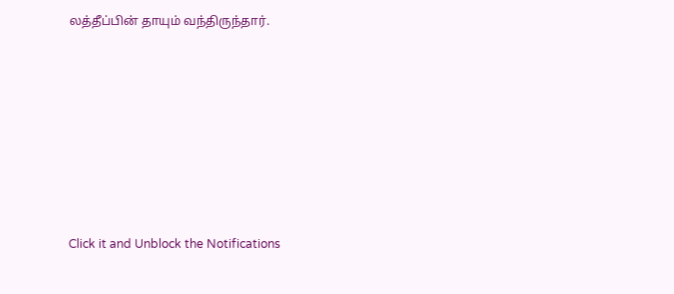லத்தீப்பின் தாயும் வந்திருந்தார்.












Click it and Unblock the Notifications